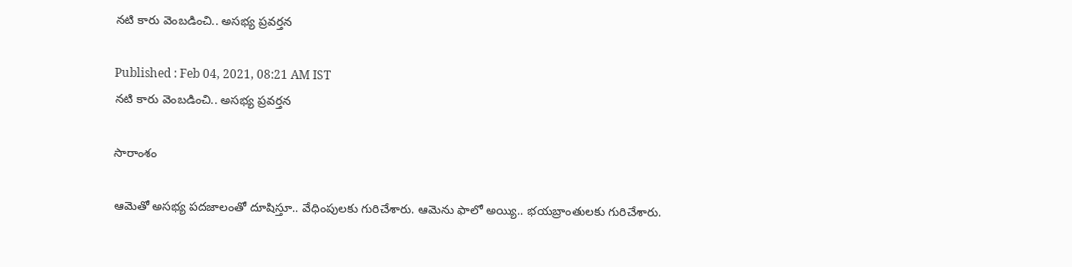నటి కారు వెంబడించి.. అసభ్య ప్రవర్తన

Published : Feb 04, 2021, 08:21 AM IST
నటి కారు వెంబడించి.. అసభ్య ప్రవర్తన

సారాంశం

ఆమెతో అసభ్య పదజాలంతో దూషిస్తూ.. వేధింపులకు గురిచేశారు. ఆమెను ఫాలో అయ్యి.. భయబ్రాంతులకు గురిచేశారు.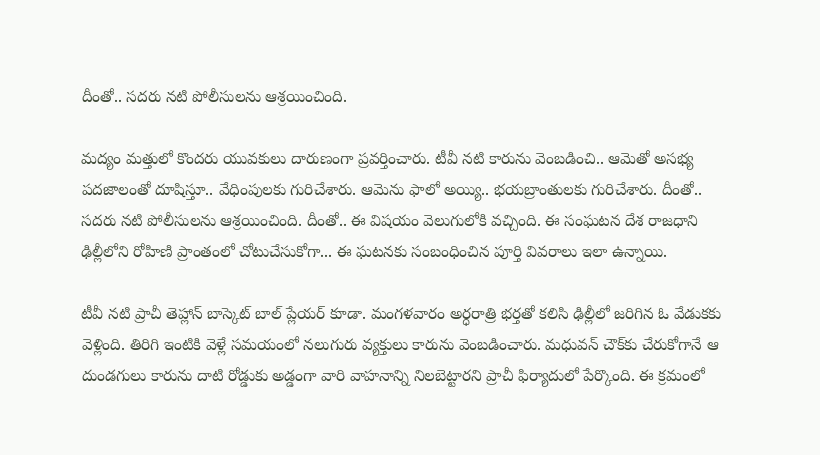దీంతో.. సదరు నటి పోలీసులను ఆశ్రయించింది.

మద్యం మత్తులో కొందరు యువకులు దారుణంగా ప్రవర్తించారు. టీవీ నటి కారును వెంబడించి.. ఆమెతో అసభ్య పదజాలంతో దూషిస్తూ.. వేధింపులకు గురిచేశారు. ఆమెను ఫాలో అయ్యి.. భయబ్రాంతులకు గురిచేశారు. దీంతో.. సదరు నటి పోలీసులను ఆశ్రయించింది. దీంతో.. ఈ విషయం వెలుగులోకి వచ్చింది. ఈ సంఘటన దేశ రాజధాని ఢిల్లీలోని రోహిణి ప్రాంతంలో చోటుచేసుకోగా... ఈ ఘటనకు సంబంధించిన పూర్తి వివరాలు ఇలా ఉన్నాయి.

టీవీ నటి ప్రాచీ తెహ్లాన్‌ బాస్కెట్‌ బాల్‌ ప్లేయర్‌ కూడా. మంగళవారం అర్ధరాత్రి భర్తతో కలిసి ఢిల్లీలో జరిగిన ఓ వేడుకకు వెళ్లింది. తిరిగి ఇంటికి వెళ్లే సమయంలో నలుగురు వ్యక్తులు కారును వెంబడించారు. మధువన్‌ చౌక్‌కు చేరుకోగానే ఆ దుండగులు కారును దాటి రోడ్డుకు అడ్డంగా వారి వాహనాన్ని నిలబెట్టారని ప్రాచీ ఫిర్యాదులో పేర్కొంది. ఈ క్రమంలో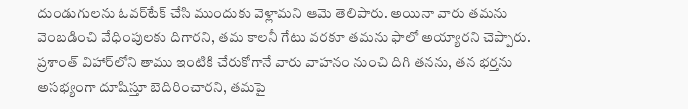దుండుగులను ఓవర్‌టేక్‌ చేసి ముందుకు వెళ్లామని ఆమె తెలిపారు. అయినా వారు తమను వెంబడించి వేధింపులకు దిగారని, తమ కాలనీ గేటు వరకూ తమను ఫాలో అయ్యారని చెప్పారు. ప్రశాంత్‌ విహార్‌లోని తాము ఇంటికి చేరుకోగానే వారు వాహనం నుంచి దిగి తనను, తన భర్తను అసభ్యంగా దూషిస్తూ బెదిరించారని, తమపై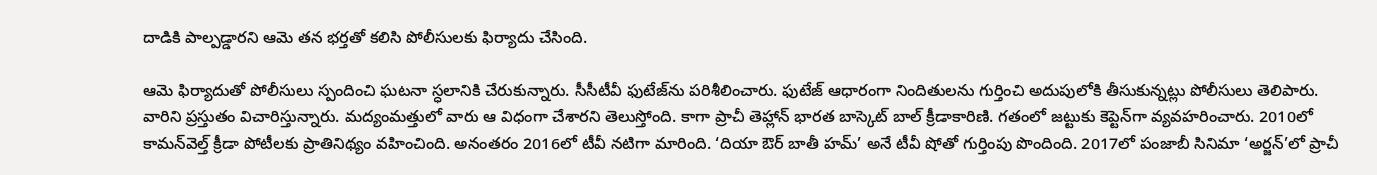దాడికి పాల్పడ్డారని ఆమె తన భర్తతో కలిసి పోలీసులకు ఫిర్యాదు చేసింది.

ఆమె ఫిర్యాదుతో పోలీసులు స్పందించి ఘటనా స్ధలానికి చేరుకున్నారు. సీసీటీవీ ఫుటేజ్‌ను పరిశీలించారు. ఫుటేజ్‌ ఆధారంగా నిందితులను గుర్తించి అదుపులోకి తీసుకున్నట్లు పోలీసులు తెలిపారు. వారిని ప్రస్తుతం విచారిస్తున్నారు. మద్యంమత్తులో వారు ఆ విధంగా చేశారని తెలుస్తోంది. కాగా ప్రాచీ తెహ్లాన్‌ భారత బాస్కెట్‌ బాల్‌ క్రీడాకారిణి. గతంలో జట్టుకు కెప్టెన్‌గా వ్యవహరించారు. 2010లో కామన్‌వెల్త్‌ క్రీడా పోటీలకు ప్రాతినిథ్యం వహించింది. అనంతరం 2016లో టీవీ నటిగా మారింది. ‘దియా ఔర్‌ బాతీ హమ్‌’ అనే టీవీ షోతో గుర్తింపు పొందింది. 2017లో పంజాబీ సినిమా ‘అర్జన్‌’లో ప్రాచీ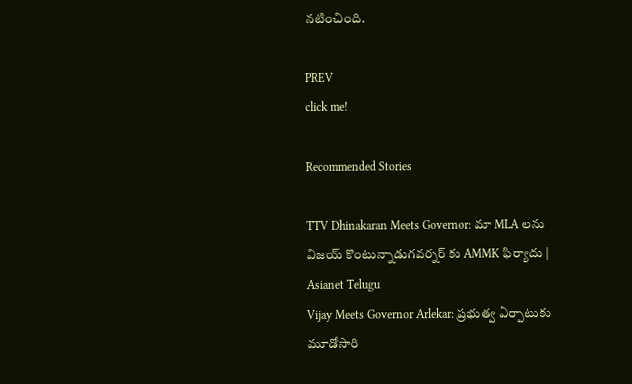నటించింది.

PREV
click me!

Recommended Stories

TTV Dhinakaran Meets Governor: మా MLA లను విజయ్ కొంటున్నాడుగవర్నర్ కు AMMK ఫిర్యాదు | Asianet Telugu
Vijay Meets Governor Arlekar: ప్రభుత్వ ఏర్పాటుకు మూడోసారి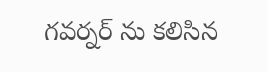గవర్నర్ ను కలిసిన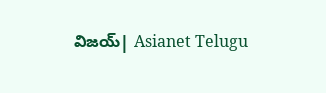విజయ్| Asianet Telugu